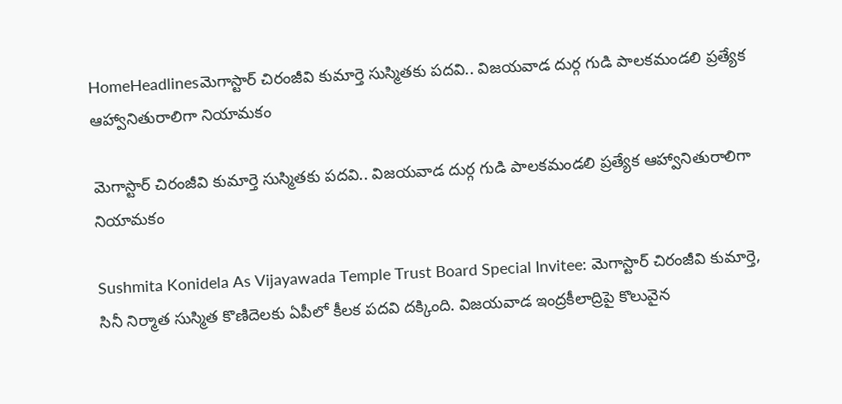HomeHeadlinesమెగాస్టార్ చిరంజీవి కుమార్తె సుస్మితకు పదవి.. విజయవాడ దుర్గ గుడి పాలకమండలి ప్రత్యేక ఆహ్వానితురాలిగా నియామకం

మెగాస్టార్ చిరంజీవి కుమార్తె సుస్మితకు పదవి.. విజయవాడ దుర్గ గుడి పాలకమండలి ప్రత్యేక ఆహ్వానితురాలిగా నియామకం

Sushmita Konidela As Vijayawada Temple Trust Board Special Invitee: మెగాస్టార్ చిరంజీవి కుమార్తె, సినీ నిర్మాత సుస్మిత కొణిదెలకు ఏపీలో కీలక పదవి దక్కింది. విజయవాడ ఇంద్రకీలాద్రిపై కొలువైన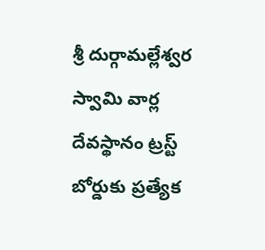శ్రీ దుర్గామల్లేశ్వర స్వామి వార్ల దేవస్థానం ట్రస్ట్ బోర్డుకు ప్రత్యేక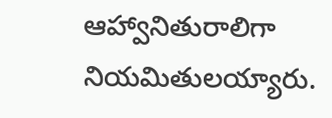ఆహ్వానితురాలిగా నియ‌మితుల‌య్యారు.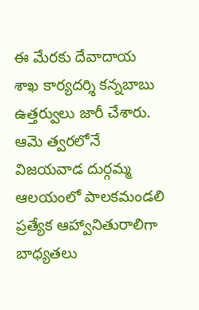ఈ మేరకు దేవాదాయ శాఖ కార్యదర్శి కన్నబాబు ఉత్తర్వులు జారీ చేశారు. ఆమె త్వరలోనే విజయవాడ దుర్గమ్మ ఆలయంలో పాలకమండలి ప్రత్యేక ఆహ్వానితురాలిగా బాధ్యతలు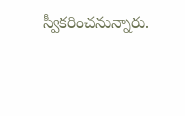స్వీకరించనున్నారు.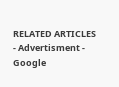RELATED ARTICLES
- Advertisment -
Google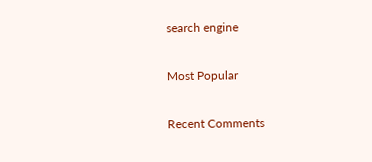search engine

Most Popular

Recent Comments